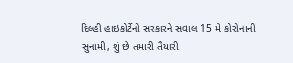દિલ્હી હાઇકોર્ટેનો સરકારને સવાલ 15 મે કોરોનાની સુનામી, શું છે તમારી તૈયારી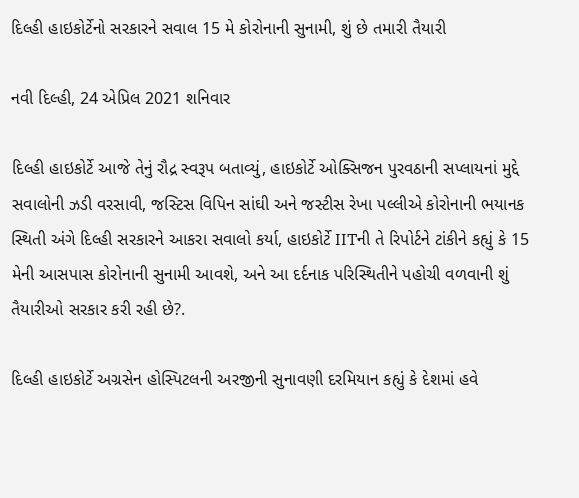દિલ્હી હાઇકોર્ટેનો સરકારને સવાલ 15 મે કોરોનાની સુનામી, શું છે તમારી તૈયારી

નવી દિલ્હી, 24 એપ્રિલ 2021 શનિવાર

દિલ્હી હાઇકોર્ટે આજે તેનું રૌદ્ર સ્વરૂપ બતાવ્યું, હાઇકોર્ટે ઓક્સિજન પુરવઠાની સપ્લાયનાં મુદ્દે સવાલોની ઝડી વરસાવી, જસ્ટિસ વિપિન સાંઘી અને જસ્ટીસ રેખા પલ્લીએ કોરોનાની ભયાનક સ્થિતી અંગે દિલ્હી સરકારને આકરા સવાલો કર્યા, હાઇકોર્ટે IITની તે રિપોર્ટને ટાંકીને કહ્યું કે 15 મેની આસપાસ કોરોનાની સુનામી આવશે, અને આ દર્દનાક પરિસ્થિતીને પહોચી વળવાની શું તૈયારીઓ સરકાર કરી રહી છે?.

દિલ્હી હાઇકોર્ટે અગ્રસેન હોસ્પિટલની અરજીની સુનાવણી દરમિયાન કહ્યું કે દેશમાં હવે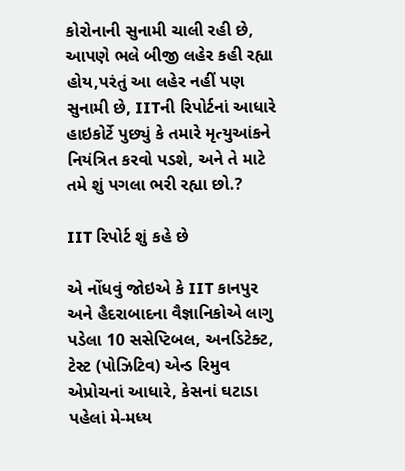કોરોનાની સુનામી ચાલી રહી છે, આપણે ભલે બીજી લહેર કહી રહ્યા હોય,પરંતું આ લહેર નહીં પણ સુનામી છે, IITની રિપોર્ટનાં આધારે હાઇકોર્ટે પુછ્યું કે તમારે મૃત્યુઆંકને  નિયંત્રિત કરવો પડશે, અને તે માટે તમે શું પગલા ભરી રહ્યા છો.?

IIT રિપોર્ટ શું કહે છે

એ નોંધવું જોઇએ કે IIT કાનપુર અને હૈદરાબાદના વૈજ્ઞાનિકોએ લાગુ પડેલા 10 સસેપ્ટિબલ, અનડિટેક્ટ, ટેસ્ટ (પોઝિટિવ) એન્ડ રિમુવ એપ્રોચનાં આધારે, કેસનાં ઘટાડા પહેલાં મે-મધ્ય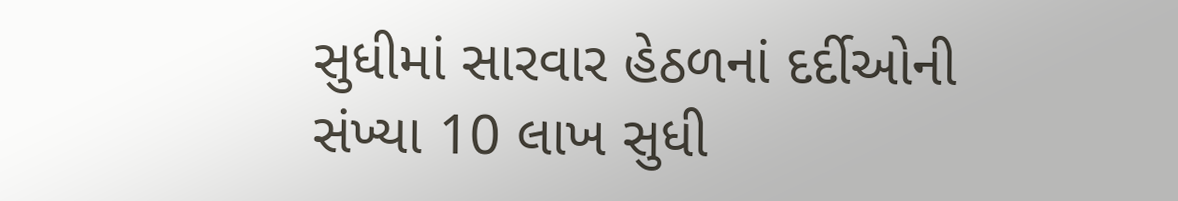સુધીમાં સારવાર હેઠળનાં દર્દીઓની સંખ્યા 10 લાખ સુધી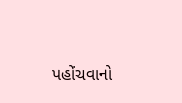પહોંચવાનો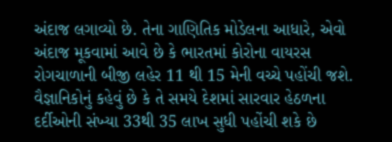અંદાજ લગાવ્યો છે. તેના ગાણિતિક મોડેલના આધારે, એવો અંદાજ મૂકવામાં આવે છે કે ભારતમાં કોરોના વાયરસ રોગચાળાની બીજી લહેર 11 થી 15 મેની વચ્ચે પહોંચી જશે. વૈજ્ઞાનિકોનું કહેવું છે કે તે સમયે દેશમાં સારવાર હેઠળના દર્દીઓની સંખ્યા 33થી 35 લાખ સુધી પહોંચી શકે છે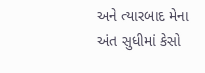અને ત્યારબાદ મેના અંત સુધીમાં કેસો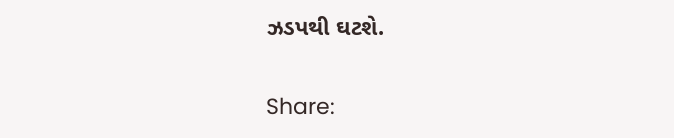ઝડપથી ઘટશે.

Share: